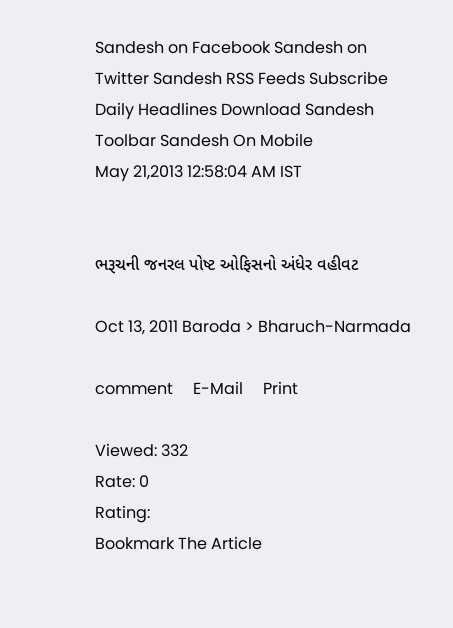Sandesh on Facebook Sandesh on Twitter Sandesh RSS Feeds Subscribe Daily Headlines Download Sandesh Toolbar Sandesh On Mobile
May 21,2013 12:58:04 AM IST


ભરૂચની જનરલ પોષ્ટ ઓફિસનો અંધેર વહીવટ

Oct 13, 2011 Baroda > Bharuch-Narmada

comment     E-Mail     Print

Viewed: 332
Rate: 0
Rating:
Bookmark The Article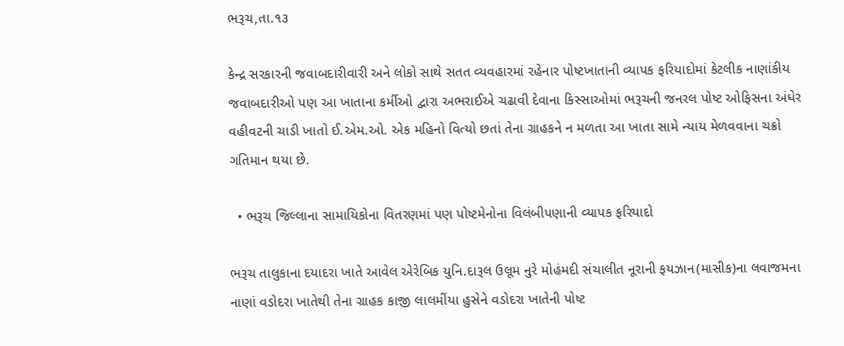ભરૂચ,તા.૧૩

કેન્દ્ર સરકારની જવાબદારીવારી અને લોકો સાથે સતત વ્યવહારમાં રહેનાર પોષ્ટખાતાની વ્યાપક ફરિયાદોમાં કેટલીક નાણાંકીય જવાબદારીઓ પણ આ ખાતાના કર્મીઓ દ્વારા અભરાઈએ ચઢાવી દેવાના કિસ્સાઓમાં ભરૂચની જનરલ પોષ્ટ ઓફિસના અંધેર વહીવટની ચાડી ખાતો ઈ.એમ.ઓ. એક મહિનો વિત્યો છતાં તેના ગ્રાહકને ન મળતા આ ખાતા સામે ન્યાય મેળવવાના ચક્રો ગતિમાન થયા છે.

  • ભરૂચ જિલ્લાના સામાયિકોના વિતરણમાં પણ પોષ્ટમેનોના વિલંબીપણાની વ્યાપક ફરિયાદો

ભરૂચ તાલુકાના દયાદરા ખાતે આવેલ એરેબિક યુનિ.દારૂલ ઉલૂમ નુરે મોહંમદી સંચાલીત નૂરાની ફયઝાન(માસીક)ના લવાજમના નાણાં વડોદરા ખાતેથી તેના ગ્રાહક કાજી લાલમીંયા હુસેને વડોદરા ખાતેની પોષ્ટ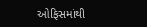ઓફિસમાંથી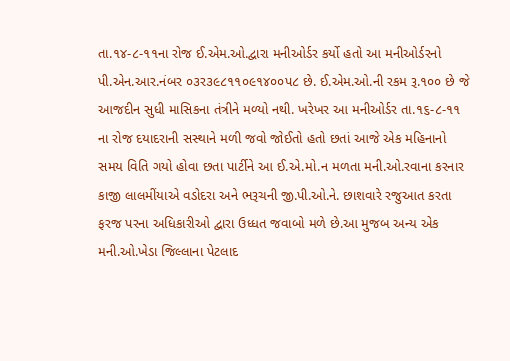તા.૧૪-૮-૧૧ના રોજ ઈ.એમ.ઓ.દ્વારા મનીઓર્ડર કર્યો હતો આ મનીઓર્ડરનો પી.એન.આર.નંબર ૦૩ર૩૯૮૧૧૦૯૧૪૦૦પ૮ છે. ઈ.એમ.ઓ.ની રકમ રૂ.૧૦૦ છે જે આજદીન સુધી માસિકના તંત્રીને મળ્યો નથી. ખરેખર આ મનીઓર્ડર તા.૧૬-૮-૧૧ ના રોજ દયાદરાની સસ્થાને મળી જવો જોઈતો હતો છતાં આજે એક મહિનાનો સમય વિતિ ગયો હોવા છતા પાર્ટીને આ ઈ.એ.મો.ન મળતા મની.ઓ.રવાના કરનાર કાજી લાલમીંયાએ વડોદરા અને ભરૂચની જી.પી.ઓ.ને. છાશવારે રજુઆત કરતા ફરજ પરના અધિકારીઓ દ્વારા ઉધ્ધત જવાબો મળે છે.આ મુજબ અન્ય એક મની.ઓ.ખેડા જિલ્લાના પેટલાદ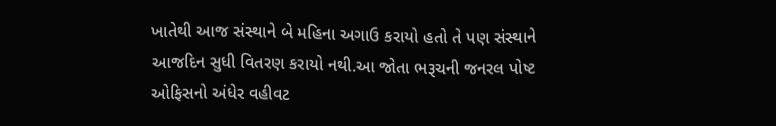ખાતેથી આજ સંસ્થાને બે મહિના અગાઉ કરાયો હતો તે પણ સંસ્થાને આજદિન સુધી વિતરણ કરાયો નથી.આ જોતા ભરૂચની જનરલ પોષ્ટ ઓફિસનો અંધેર વહીવટ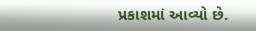પ્રકાશમાં આવ્યો છે.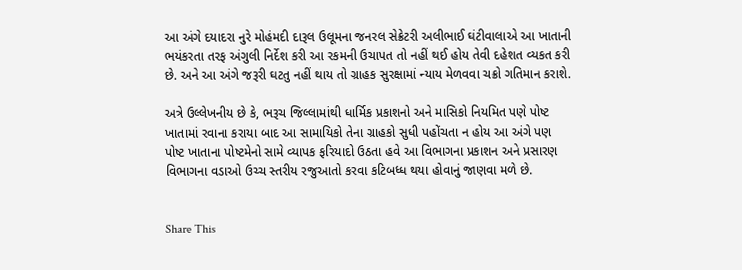આ અંગે દયાદરા નુરે મોહંમદી દારૂલ ઉલૂમના જનરલ સેક્રેટરી અલીભાઈ ઘંટીવાલાએ આ ખાતાની ભયંકરતા તરફ અંગુલી નિર્દેશ કરી આ રકમની ઉચાપત તો નહીં થઈ હોય તેવી દહેશત વ્યકત કરી છે. અને આ અંગે જરૂરી ઘટતુ નહીં થાય તો ગ્રાહક સુરક્ષામાં ન્યાય મેળવવા ચક્રો ગતિમાન કરાશે.

અત્રે ઉલ્લેખનીય છે કે, ભરૂચ જિલ્લામાંથી ધાર્મિક પ્રકાશનો અને માસિકો નિયમિત પણે પોષ્ટ ખાતામાં રવાના કરાયા બાદ આ સામાયિકો તેના ગ્રાહકો સુધી પહોંચતા ન હોય આ અંગે પણ પોષ્ટ ખાતાના પોષ્ટમેનો સામે વ્યાપક ફરિયાદો ઉઠતા હવે આ વિભાગના પ્રકાશન અને પ્રસારણ વિભાગના વડાઓ ઉચ્ચ સ્તરીય રજુઆતો કરવા કટિબધ્ધ થયા હોવાનું જાણવા મળે છે.


Share This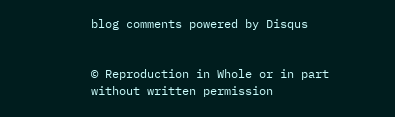blog comments powered by Disqus


© Reproduction in Whole or in part without written permission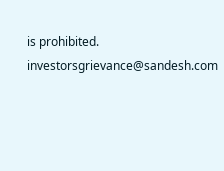is prohibited.
investorsgrievance@sandesh.com